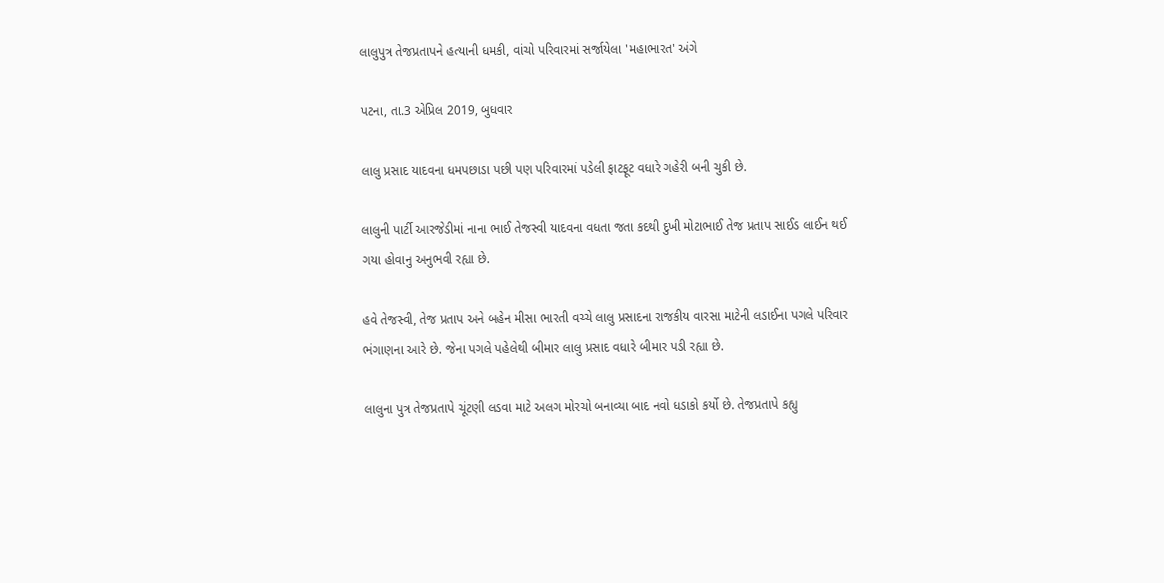લાલુપુત્ર તેજપ્રતાપને હત્યાની ધમકી, વાંચો પરિવારમાં સર્જાયેલા 'મહાભારત' અંગે

પટના, તા.3 એપ્રિલ 2019, બુધવાર

લાલુ પ્રસાદ યાદવના ધમપછાડા પછી પણ પરિવારમાં પડેલી ફાટફૂટ વધારે ગહેરી બની ચુકી છે.

લાલુની પાર્ટી આરજેડીમાં નાના ભાઈ તેજસ્વી યાદવના વધતા જતા કદથી દુખી મોટાભાઈ તેજ પ્રતાપ સાઈડ લાઈન થઈ ગયા હોવાનુ અનુભવી રહ્યા છે.

હવે તેજસ્વી, તેજ પ્રતાપ અને બહેન મીસા ભારતી વચ્ચે લાલુ પ્રસાદના રાજકીય વારસા માટેની લડાઈના પગલે પરિવાર ભંગાણના આરે છે. જેના પગલે પહેલેથી બીમાર લાલુ પ્રસાદ વધારે બીમાર પડી રહ્યા છે.

લાલુના પુત્ર તેજપ્રતાપે ચૂંટણી લડવા માટે અલગ મોરચો બનાવ્યા બાદ નવો ધડાકો કર્યો છે. તેજપ્રતાપે કહ્યુ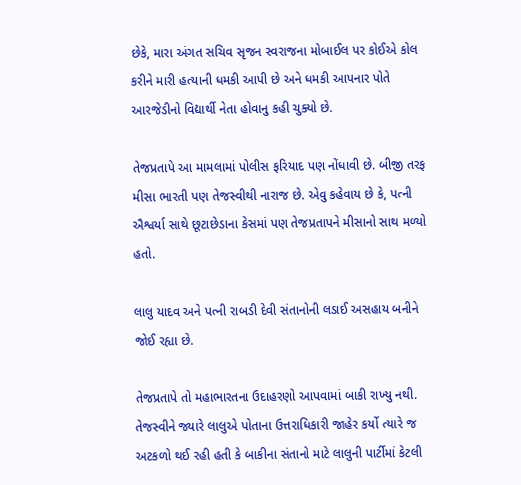છેકે, મારા અંગત સચિવ સૃજન સ્વરાજના મોબાઈલ પર કોઈએ કોલ કરીને મારી હત્યાની ધમકી આપી છે અને ધમકી આપનાર પોતે આરજેડીનો વિદ્યાર્થી નેતા હોવાનુ કહી ચુક્યો છે.

તેજપ્રતાપે આ મામલામાં પોલીસ ફરિયાદ પણ નોંધાવી છે. બીજી તરફ મીસા ભારતી પણ તેજસ્વીથી નારાજ છે. એવુ કહેવાય છે કે, પત્ની ઐશ્વર્યા સાથે છૂટાછેડાના કેસમાં પણ તેજપ્રતાપને મીસાનો સાથ મળ્યો હતો.

લાલુ યાદવ અને પત્ની રાબડી દેવી સંતાનોની લડાઈ અસહાય બનીને જોઈ રહ્યા છે.

તેજપ્રતાપે તો મહાભારતના ઉદાહરણો આપવામાં બાકી રાખ્યુ નથી. તેજસ્વીને જ્યારે લાલુએ પોતાના ઉત્તરાધિકારી જાહેર કર્યો ત્યારે જ અટકળો થઈ રહી હતી કે બાકીના સંતાનો માટે લાલુની પાર્ટીમાં કેટલી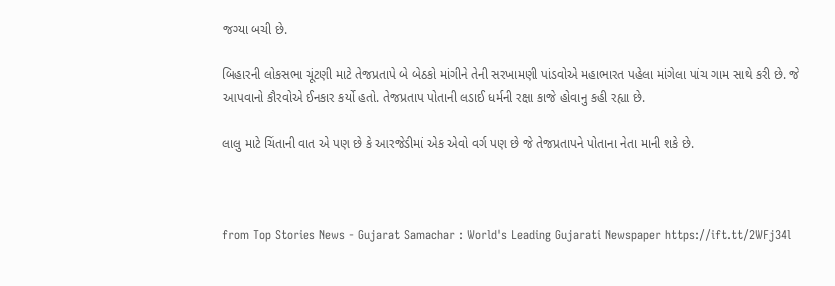જગ્યા બચી છે.

બિહારની લોકસભા ચૂંટણી માટે તેજપ્રતાપે બે બેઠકો માંગીને તેની સરખામણી પાંડવોએ મહાભારત પહેલા માંગેલા પાંચ ગામ સાથે કરી છે. જે આપવાનો કૌરવોએ ઈનકાર કર્યો હતો. તેજપ્રતાપ પોતાની લડાઈ ધર્મની રક્ષા કાજે હોવાનુ કહી રહ્યા છે.

લાલુ માટે ચિંતાની વાત એ પણ છે કે આરજેડીમાં એક એવો વર્ગ પણ છે જે તેજપ્રતાપને પોતાના નેતા માની શકે છે.



from Top Stories News - Gujarat Samachar : World's Leading Gujarati Newspaper https://ift.tt/2WFj34l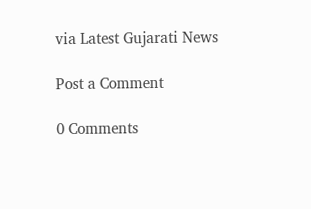via Latest Gujarati News

Post a Comment

0 Comments